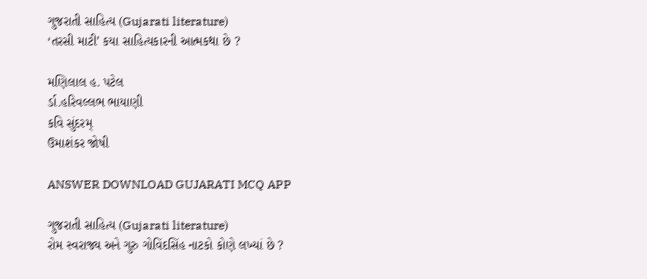ગુજરાતી સાહિત્ય (Gujarati literature)
‘તરસી માટી’ કયા સાહિત્યકારની આત્મકથા છે ?

મણિલાલ હ. પટેલ
ર્ડા.હરિવલ્લભ ભાયાણી
કવિ સુંદરમ્
ઉમાશંકર જોષી

ANSWER DOWNLOAD GUJARATI MCQ APP

ગુજરાતી સાહિત્ય (Gujarati literature)
રોમ સ્વરાજ્ય અને ગુરુ ગોવિંદસિંહ નાટકો કોણે લખ્યાં છે ?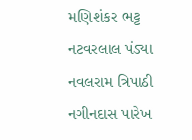મણિશંકર ભટ્ટ
નટવરલાલ પંડ્યા
નવલરામ ત્રિપાઠી
નગીનદાસ પારેખ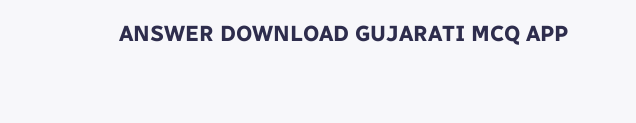ANSWER DOWNLOAD GUJARATI MCQ APP